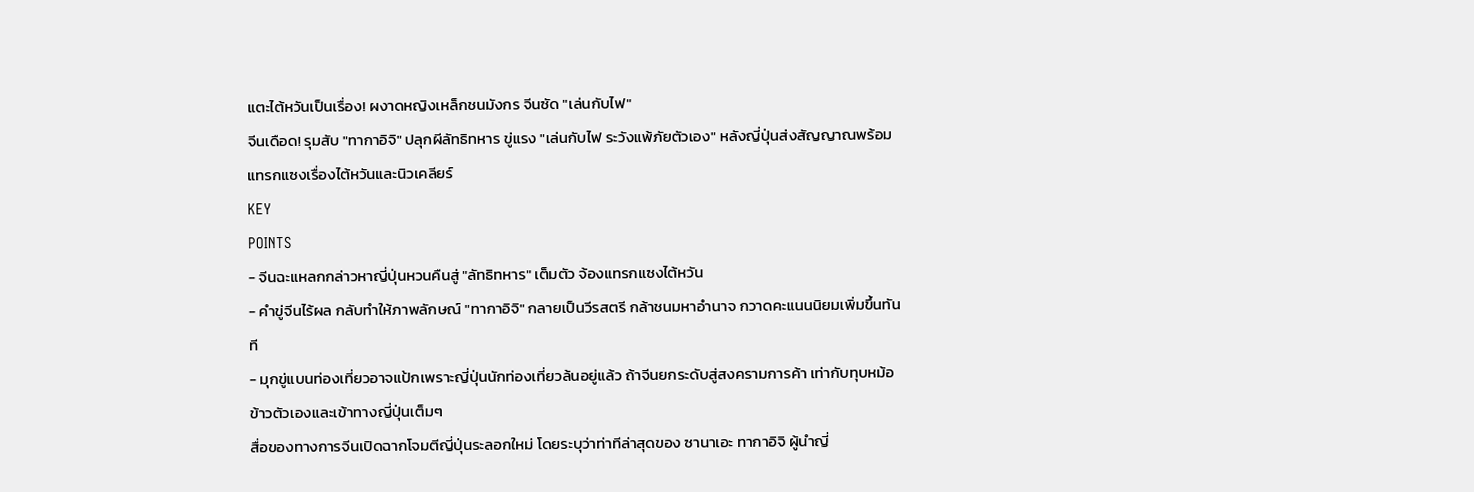แตะไต้หวันเป็นเรื่อง! ผงาดหญิงเหล็กชนมังกร จีนซัด "เล่นกับไฟ"
จีนเดือด! รุมสับ "ทากาอิจิ" ปลุกผีลัทธิทหาร ขู่แรง "เล่นกับไฟ ระวังแพ้ภัยตัวเอง" หลังญี่ปุ่นส่งสัญญาณพร้อมแทรกแซงเรื่องไต้หวันและนิวเคลียร์
KEY
POINTS
- จีนฉะแหลกกล่าวหาญี่ปุ่นหวนคืนสู่ "ลัทธิทหาร" เต็มตัว จ้องแทรกแซงไต้หวัน
- คำขู่จีนไร้ผล กลับทำให้ภาพลักษณ์ "ทากาอิจิ" กลายเป็นวีรสตรี กล้าชนมหาอำนาจ กวาดคะแนนนิยมเพิ่มขึ้นทันที
- มุกขู่แบนท่องเที่ยวอาจแป้กเพราะญี่ปุ่นนักท่องเที่ยวล้นอยู่แล้ว ถ้าจีนยกระดับสู่สงครามการค้า เท่ากับทุบหม้อข้าวตัวเองและเข้าทางญี่ปุ่นเต็มๆ
สื่อของทางการจีนเปิดฉากโจมตีญี่ปุ่นระลอกใหม่ โดยระบุว่าท่าทีล่าสุดของ ซานาเอะ ทากาอิจิ ผู้นำญี่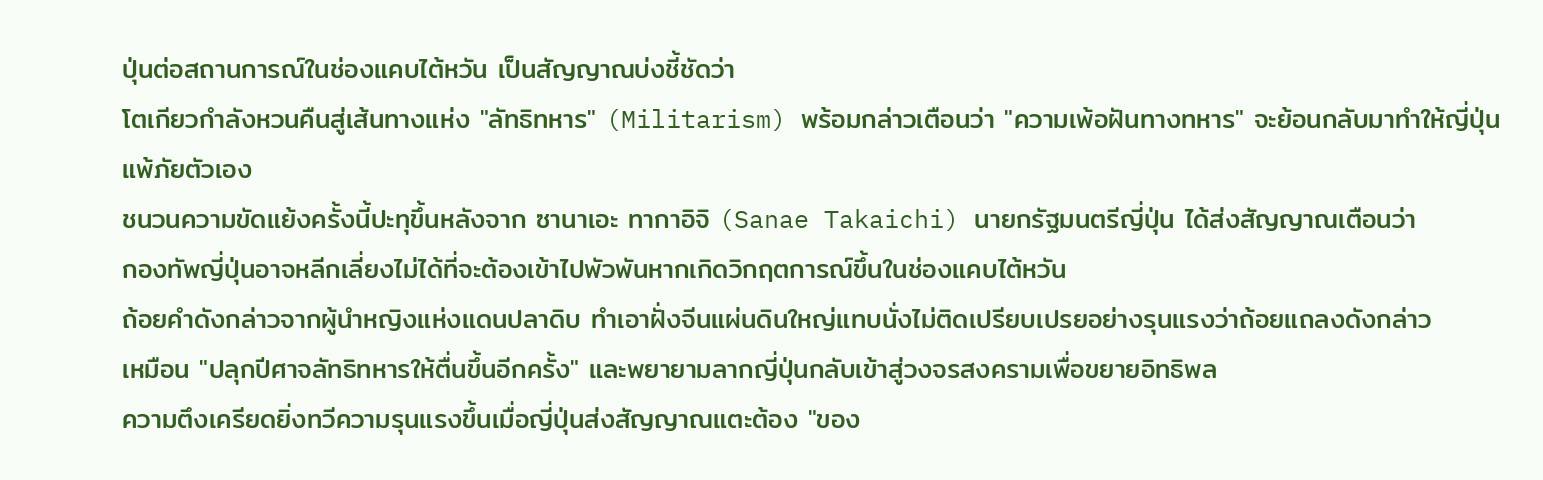ปุ่นต่อสถานการณ์ในช่องแคบไต้หวัน เป็นสัญญาณบ่งชี้ชัดว่า
โตเกียวกำลังหวนคืนสู่เส้นทางแห่ง "ลัทธิทหาร" (Militarism) พร้อมกล่าวเตือนว่า "ความเพ้อฝันทางทหาร" จะย้อนกลับมาทำให้ญี่ปุ่นแพ้ภัยตัวเอง
ชนวนความขัดแย้งครั้งนี้ปะทุขึ้นหลังจาก ซานาเอะ ทากาอิจิ (Sanae Takaichi) นายกรัฐมนตรีญี่ปุ่น ได้ส่งสัญญาณเตือนว่า
กองทัพญี่ปุ่นอาจหลีกเลี่ยงไม่ได้ที่จะต้องเข้าไปพัวพันหากเกิดวิกฤตการณ์ขึ้นในช่องแคบไต้หวัน
ถ้อยคำดังกล่าวจากผู้นำหญิงแห่งแดนปลาดิบ ทำเอาฝั่งจีนแผ่นดินใหญ่แทบนั่งไม่ติดเปรียบเปรยอย่างรุนแรงว่าถ้อยแถลงดังกล่าว
เหมือน "ปลุกปีศาจลัทธิทหารให้ตื่นขึ้นอีกครั้ง" และพยายามลากญี่ปุ่นกลับเข้าสู่วงจรสงครามเพื่อขยายอิทธิพล
ความตึงเครียดยิ่งทวีความรุนแรงขึ้นเมื่อญี่ปุ่นส่งสัญญาณแตะต้อง "ของ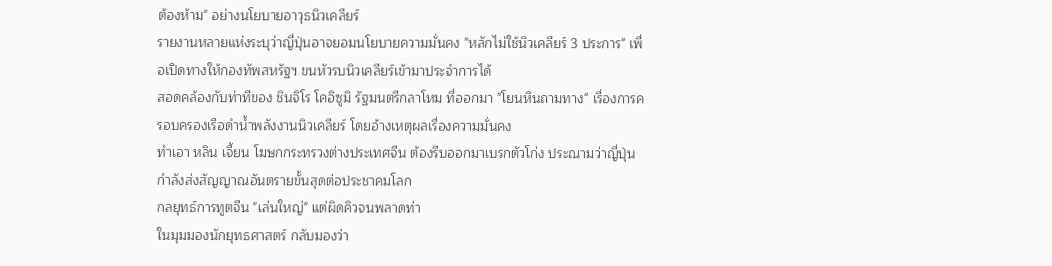ต้องห้าม" อย่างนโยบายอาวุธนิวเคลียร์
รายงานหลายแห่งระบุว่าญี่ปุ่นอาจยอมนโยบายความมั่นคง "หลักไม่ใช้นิวเคลียร์ 3 ประการ" เพื่อเปิดทางให้กองทัพสหรัฐฯ ขนหัวรบนิวเคลียร์เข้ามาประจำการได้
สอดคล้องกับท่าทีของ ชินจิโร โคอิซูมิ รัฐมนตรีกลาโหม ที่ออกมา "โยนหินถามทาง" เรื่องการครอบครองเรือดำน้ำพลังงานนิวเคลียร์ โดยอ้างเหตุผลเรื่องความมั่นคง
ทำเอา หลิน เจี้ยน โฆษกกระทรวงต่างประเทศจีน ต้องรีบออกมาเบรกตัวโก่ง ประณามว่าญี่ปุ่นกำลังส่งสัญญาณอันตรายขั้นสุดต่อประชาคมโลก
กลยุทธ์การทูตจีน "เล่นใหญ่" แต่ผิดคิวจนพลาดท่า
ในมุมมองนักยุทธศาสตร์ กลับมองว่า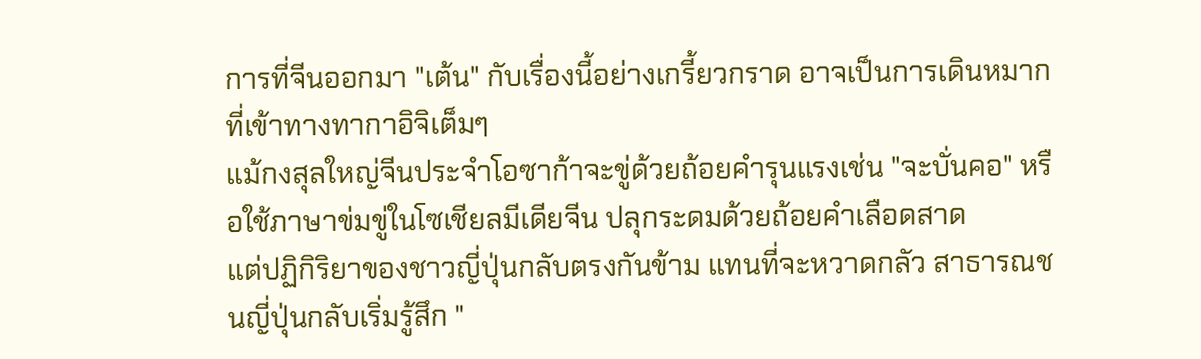การที่จีนออกมา "เต้น" กับเรื่องนี้อย่างเกรี้ยวกราด อาจเป็นการเดินหมากที่เข้าทางทากาอิจิเต็มๆ
แม้กงสุลใหญ่จีนประจำโอซาก้าจะขู่ด้วยถ้อยคำรุนแรงเช่น "จะบั่นคอ" หรือใช้ภาษาข่มขู่ในโซเชียลมีเดียจีน ปลุกระดมด้วยถ้อยคำเลือดสาด
แต่ปฏิกิริยาของชาวญี่ปุ่นกลับตรงกันข้าม แทนที่จะหวาดกลัว สาธารณชนญี่ปุ่นกลับเริ่มรู้สึก "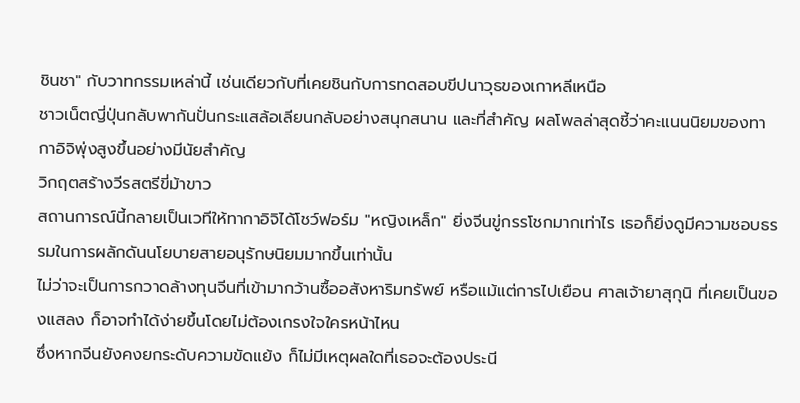ชินชา" กับวาทกรรมเหล่านี้ เช่นเดียวกับที่เคยชินกับการทดสอบขีปนาวุธของเกาหลีเหนือ
ชาวเน็ตญี่ปุ่นกลับพากันปั่นกระแสล้อเลียนกลับอย่างสนุกสนาน และที่สำคัญ ผลโพลล่าสุดชี้ว่าคะแนนนิยมของทากาอิจิพุ่งสูงขึ้นอย่างมีนัยสำคัญ
วิกฤตสร้างวีรสตรีขี่ม้าขาว
สถานการณ์นี้กลายเป็นเวทีให้ทากาอิจิได้โชว์ฟอร์ม "หญิงเหล็ก" ยิ่งจีนขู่กรรโชกมากเท่าไร เธอก็ยิ่งดูมีความชอบธรรมในการผลักดันนโยบายสายอนุรักษนิยมมากขึ้นเท่านั้น
ไม่ว่าจะเป็นการกวาดล้างทุนจีนที่เข้ามากว้านซื้ออสังหาริมทรัพย์ หรือแม้แต่การไปเยือน ศาลเจ้ายาสุกุนิ ที่เคยเป็นของแสลง ก็อาจทำได้ง่ายขึ้นโดยไม่ต้องเกรงใจใครหน้าไหน
ซึ่งหากจีนยังคงยกระดับความขัดแย้ง ก็ไม่มีเหตุผลใดที่เธอจะต้องประนี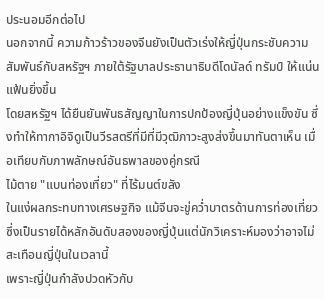ประนอมอีกต่อไป
นอกจากนี้ ความก้าวร้าวของจีนยังเป็นตัวเร่งให้ญี่ปุ่นกระชับความสัมพันธ์กับสหรัฐฯ ภายใต้รัฐบาลประธานาธิบดีโดนัลด์ ทรัมป์ ให้แน่นแฟ้นยิ่งขึ้น
โดยสหรัฐฯ ได้ยืนยันพันธสัญญาในการปกป้องญี่ปุ่นอย่างแข็งขัน ซึ่งทำให้ทากาอิจิดูเป็นวีรสตรีที่มีที่มีวุฒิภาวะสูงส่งขึ้นมาทันตาเห็น เมื่อเทียบกับภาพลักษณ์อันธพาลของคู่กรณี
ไม้ตาย "แบนท่องเที่ยว" ที่ไร้มนต์ขลัง
ในแง่ผลกระทบทางเศรษฐกิจ แม้จีนจะขู่คว่ำบาตรด้านการท่องเที่ยว ซึ่งเป็นรายได้หลักอันดับสองของญี่ปุ่นแต่นักวิเคราะห์มองว่าอาจไม่สะเทือนญี่ปุ่นในเวลานี้
เพราะญี่ปุ่นกำลังปวดหัวกับ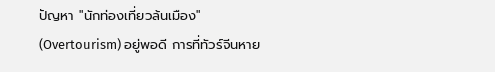ปัญหา "นักท่องเที่ยวล้นเมือง" (Overtourism) อยู่พอดี การที่ทัวร์จีนหาย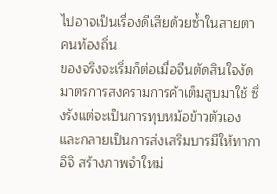ไปอาจเป็นเรื่องดีเสียด้วยซ้ำในสายตาคนท้องถิ่น
ของจริงจะเริ่มก็ต่อเมื่อจีนตัดสินใจงัดมาตรการสงครามการค้าเต็มสูบมาใช้ ซึ่งรังแต่จะเป็นการทุบหม้อข้าวตัวเอง
และกลายเป็นการส่งเสริมบารมีให้ทากาอิจิ สร้างภาพจำใหม่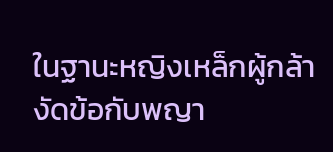ในฐานะหญิงเหล็กผู้กล้างัดข้อกับพญา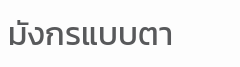มังกรแบบตา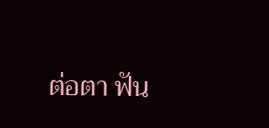ต่อตา ฟัน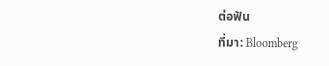ต่อฟัน
ที่มา: Bloomberg